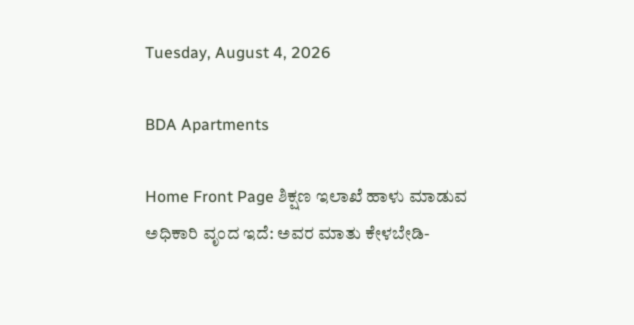Tuesday, August 4, 2026

BDA Apartments

Home Front Page ಶಿಕ್ಷಣ ಇಲಾಖೆ ಹಾಳು ಮಾಡುವ ಅಧಿಕಾರಿ ವೃಂದ ಇದೆ: ಅವರ ಮಾತು ಕೇಳಬೇಡಿ-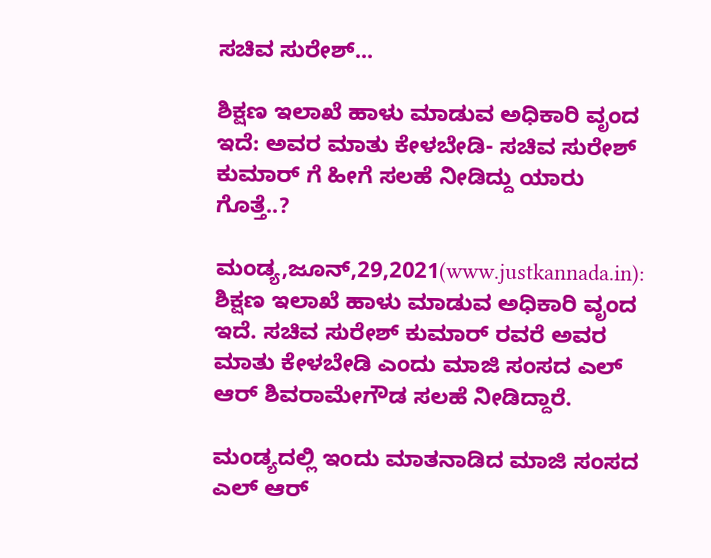ಸಚಿವ ಸುರೇಶ್...

ಶಿಕ್ಷಣ ಇಲಾಖೆ ಹಾಳು ಮಾಡುವ ಅಧಿಕಾರಿ ವೃಂದ ಇದೆ: ಅವರ ಮಾತು ಕೇಳಬೇಡಿ- ಸಚಿವ ಸುರೇಶ್ ಕುಮಾರ್ ಗೆ ಹೀಗೆ ಸಲಹೆ ನೀಡಿದ್ದು ಯಾರು ಗೊತ್ತೆ..?

ಮಂಡ್ಯ,ಜೂನ್,29,2021(www.justkannada.in): ಶಿಕ್ಷಣ ಇಲಾಖೆ ಹಾಳು ಮಾಡುವ ಅಧಿಕಾರಿ ವೃಂದ ಇದೆ. ಸಚಿವ ಸುರೇಶ್ ಕುಮಾರ್ ರವರೆ ಅವರ ಮಾತು ಕೇಳಬೇಡಿ ಎಂದು ಮಾಜಿ ಸಂಸದ ಎಲ್ ಆರ್ ಶಿವರಾಮೇಗೌಡ ಸಲಹೆ ನೀಡಿದ್ದಾರೆ.

ಮಂಡ್ಯದಲ್ಲಿ ಇಂದು ಮಾತನಾಡಿದ ಮಾಜಿ ಸಂಸದ ಎಲ್ ಆರ್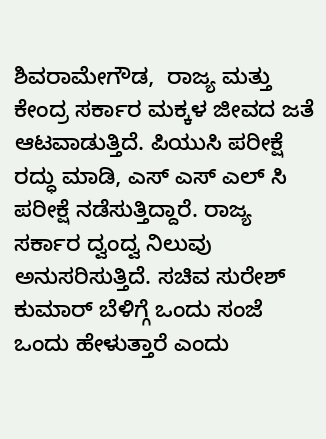ಶಿವರಾಮೇಗೌಡ,  ರಾಜ್ಯ ಮತ್ತು ಕೇಂದ್ರ ಸರ್ಕಾರ ಮಕ್ಕಳ ಜೀವದ ಜತೆ ಆಟವಾಡುತ್ತಿದೆ. ಪಿಯುಸಿ ಪರೀಕ್ಷೆ ರದ್ಧು ಮಾಡಿ, ಎಸ್ ಎಸ್ ಎಲ್ ಸಿ ಪರೀಕ್ಷೆ ನಡೆಸುತ್ತಿದ್ದಾರೆ. ರಾಜ್ಯ ಸರ್ಕಾರ ದ್ವಂದ್ವ ನಿಲುವು ಅನುಸರಿಸುತ್ತಿದೆ. ಸಚಿವ ಸುರೇಶ್ ಕುಮಾರ್ ಬೆಳಿಗ್ಗೆ ಒಂದು ಸಂಜೆ ಒಂದು ಹೇಳುತ್ತಾರೆ ಎಂದು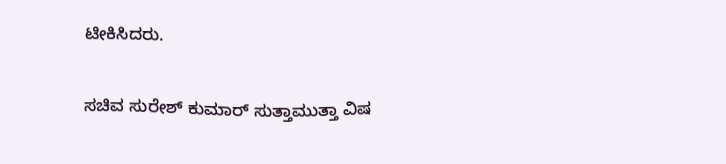ಟೀಕಿಸಿದರು.

ಸಚಿವ ಸುರೇಶ್ ಕುಮಾರ್ ಸುತ್ತಾಮುತ್ತಾ ವಿಷ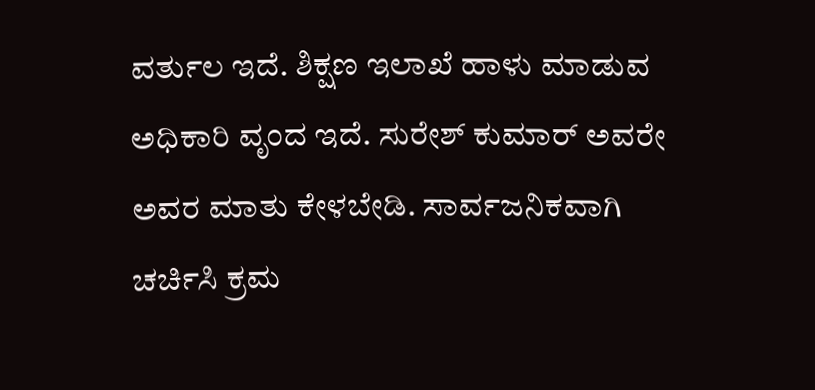ವರ್ತುಲ ಇದೆ. ಶಿಕ್ಷಣ ಇಲಾಖೆ ಹಾಳು ಮಾಡುವ ಅಧಿಕಾರಿ ವೃಂದ ಇದೆ. ಸುರೇಶ್ ಕುಮಾರ್ ಅವರೇ ಅವರ ಮಾತು ಕೇಳಬೇಡಿ. ಸಾರ್ವಜನಿಕವಾಗಿ ಚರ್ಚಿಸಿ ಕ್ರಮ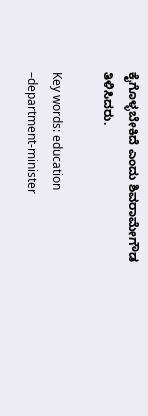ಕೈಗೊಳ್ಳಬೇಕಿದೆ ಎಂದು ಶಿವರಾಮೇಗೌಡ  ತಿಳಿಸಿದರು.

Key words: education –department-minister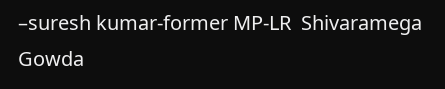–suresh kumar-former MP-LR  Shivaramega Gowda